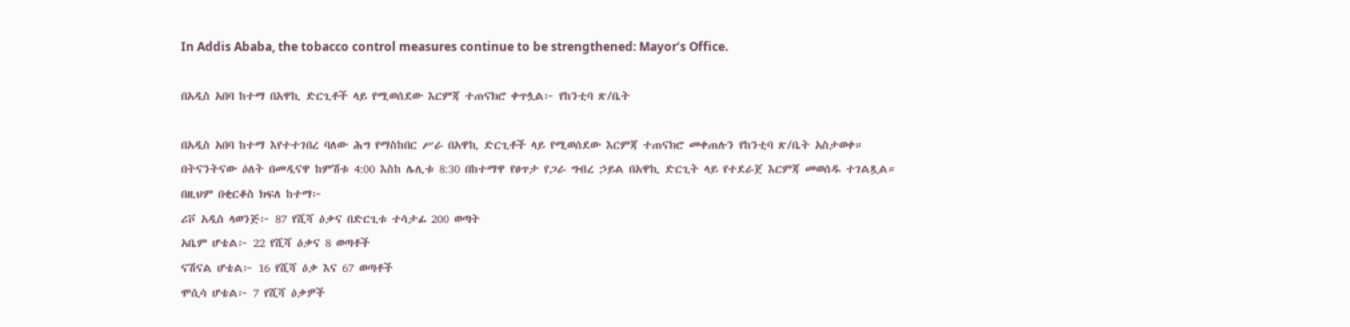In Addis Ababa, the tobacco control measures continue to be strengthened: Mayor’s Office.

በአዲስ አበባ ከተማ በአዋኪ ድርጊቶች ላይ የሚወሰደው እርምጃ ተጠናክሮ ቀጥሏል፦ የከንቲባ ጽ/ቤት

በአዲስ አበባ ከተማ እየተተገበረ ባለው ሕግ የማስከበር ሥራ በአዋኪ ድርጊቶች ላይ የሚወሰደው እርምጃ ተጠናክሮ መቀጠሉን የከንቲባ ጽ/ቤት አስታወቀ።
በትናንትናው ዕለት በመዲናዋ ከምሽቱ 4:00 እስከ ሌሊቱ 8:30 በከተማዋ የፀጥታ የጋራ ግብረ ኃይል በአዋኪ ድርጊት ላይ የተደራጀ እርምጃ መወሰዱ ተገልጿል።
በዚህም በቂርቆስ ክፍለ ከተማ፦
ሪቮ አዲስ ላወንጅ፦ 87 የሺሻ ዕቃና በድርጊቱ ተሳታፊ 200 ወጣት
አቤም ሆቴል፦ 22 የሺሻ ዕቃና 8 ወጣቶች
ናሽናል ሆቴል፦ 16 የሺሻ ዕቃ እና 67 ወጣቶች
ሞሲሳ ሆቴል፦ 7 የሺሻ ዕቃዎች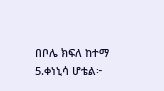በቦሌ ክፍለ ከተማ
5.ቀነኒሳ ሆቴል፦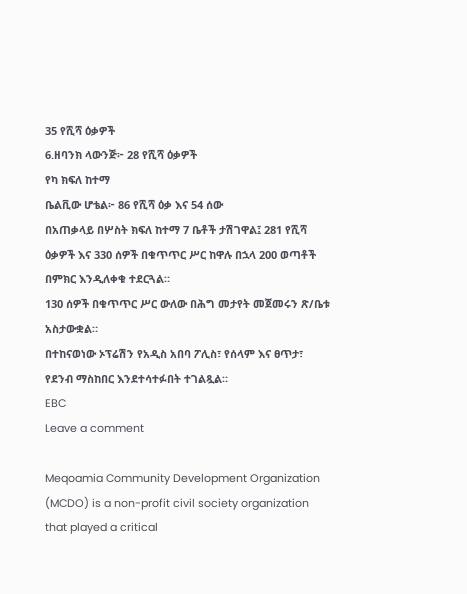35 የሺሻ ዕቃዎች
6.ዘባንክ ላውንጅ፦ 28 የሺሻ ዕቃዎች
የካ ክፍለ ከተማ
ቤልቪው ሆቴል፦ 86 የሺሻ ዕቃ እና 54 ሰው
በአጠቃላይ በሦስት ክፍለ ከተማ 7 ቤቶች ታሽገዋል፤ 281 የሺሻ ዕቃዎች እና 330 ሰዎች በቁጥጥር ሥር ከዋሉ በኋላ 200 ወጣቶች በምክር እንዲለቀቁ ተደርጓል።
130 ሰዎች በቁጥጥር ሥር ውለው በሕግ መታየት መጀመሩን ጽ/ቤቱ አስታውቋል።
በተከናወነው ኦፕሬሽን የአዲስ አበባ ፖሊስ፣ የሰላም እና ፀጥታ፣ የደንብ ማስከበር እንደተሳተፉበት ተገልጿል።
EBC
Leave a comment

Meqoamia Community Development Organization (MCDO) is a non-profit civil society organization that played a critical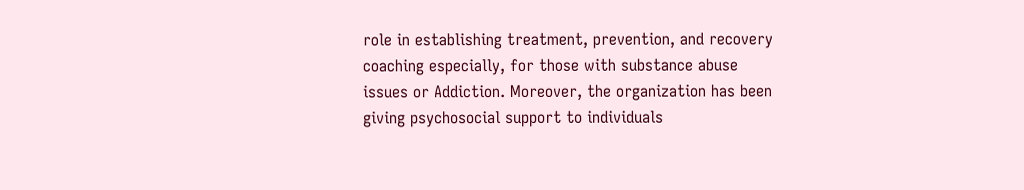role in establishing treatment, prevention, and recovery coaching especially, for those with substance abuse issues or Addiction. Moreover, the organization has been giving psychosocial support to individuals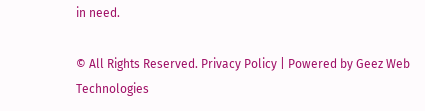in need.

© All Rights Reserved. Privacy Policy | Powered by Geez Web Technologies